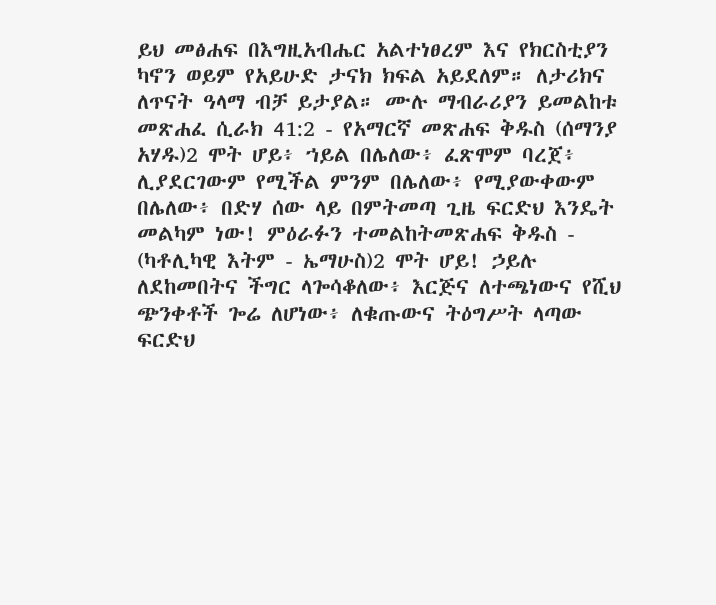ይህ መፅሐፍ በእግዚአብሔር አልተነፀረም እና የክርስቲያን ካኖን ወይም የአይሁድ ታናክ ክፍል አይደለም። ለታሪክና ለጥናት ዓላማ ብቻ ይታያል። ሙሉ ማብራሪያን ይመልከቱ መጽሐፈ ሲራክ 41:2 - የአማርኛ መጽሐፍ ቅዱስ (ሰማንያ አሃዱ)2 ሞት ሆይ፥ ኀይል በሌለው፥ ፈጽሞም ባረጀ፥ ሊያደርገውም የሚችል ምንም በሌለው፥ የሚያውቀውም በሌለው፥ በድሃ ሰው ላይ በምትመጣ ጊዜ ፍርድህ እንዴት መልካም ነው! ምዕራፉን ተመልከትመጽሐፍ ቅዱስ - (ካቶሊካዊ እትም - ኤማሁስ)2 ሞት ሆይ! ኃይሉ ለደከመበትና ችግር ላጐሳቆለው፥ እርጅና ለተጫነውና የሺህ ጭንቀቶች ጐሬ ለሆነው፥ ለቁጡውና ትዕግሥት ላጣው ፍርድህ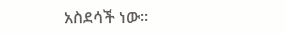አስደሳች ነው።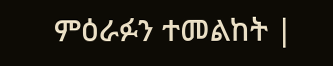ምዕራፉን ተመልከት |